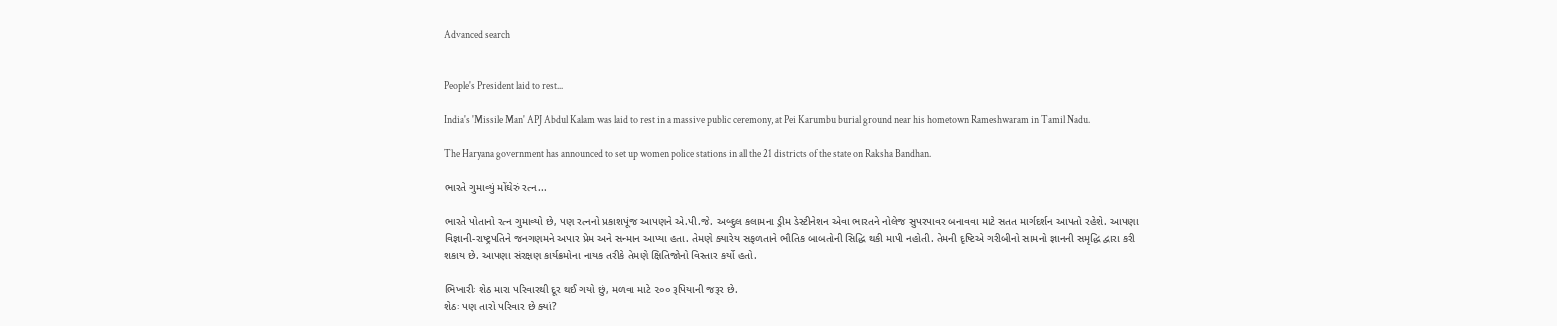Advanced search


People's President laid to rest...

India's 'Missile Man' APJ Abdul Kalam was laid to rest in a massive public ceremony, at Pei Karumbu burial ground near his hometown Rameshwaram in Tamil Nadu.

The Haryana government has announced to set up women police stations in all the 21 districts of the state on Raksha Bandhan.

ભારતે ગુમાવ્યું મોંઘેરું રત્ન...

ભારતે પોતાનો રત્ન ગુમાવ્યો છે, પણ રત્નનો પ્રકાશપૂંજ આપણને એ.પી.જે. અબ્દુલ કલામના ડ્રીમ ડેસ્ટીનેશન એવા ભારતને નોલેજ સુપરપાવર બનાવવા માટે સતત માર્ગદર્શન આપતો રહેશે. આપણા વિજ્ઞાની-રાષ્ટ્રપતિને જનગણમને અપાર પ્રેમ અને સન્માન આપ્યા હતા. તેમણે ક્યારેય સફળતાને ભૌતિક બાબતોની સિદ્ધિ થકી માપી નહોતી. તેમની દૃષ્ટિએ ગરીબીનો સામનો જ્ઞાનની સમૃદ્ધિ દ્વારા કરી શકાય છે. આપણા સંરક્ષણ કાર્યક્રમોના નાયક તરીકે તેમણે ક્ષિતિજોનો વિસ્તાર કર્યો હતો.

ભિખારીઃ શેઠ મારા પરિવારથી દૂર થઈ ગયો છું, મળવા માટે ૨૦૦ રૂપિયાની જરૂર છે.
શેઠઃ પણ તારો પરિવાર છે ક્યાં?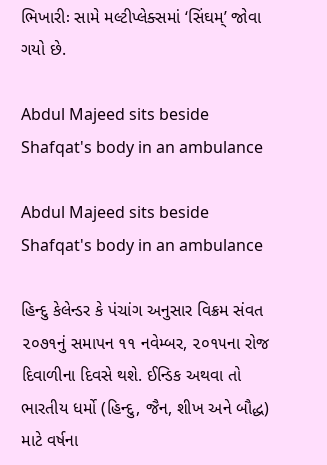ભિખારીઃ સામે મલ્ટીપ્લેક્સમાં ‘સિંઘમ્’ જોવા ગયો છે.

Abdul Majeed sits beside Shafqat's body in an ambulance

Abdul Majeed sits beside Shafqat's body in an ambulance

હિન્દુ કેલેન્ડર કે પંચાંગ અનુસાર વિક્રમ સંવત ૨૦૭૧નું સમાપન ૧૧ નવેમ્બર, ૨૦૧૫ના રોજ દિવાળીના દિવસે થશે. ઈન્ડિક અથવા તો ભારતીય ધર્મો (હિન્દુ, જૈન, શીખ અને બૌદ્ધ) માટે વર્ષના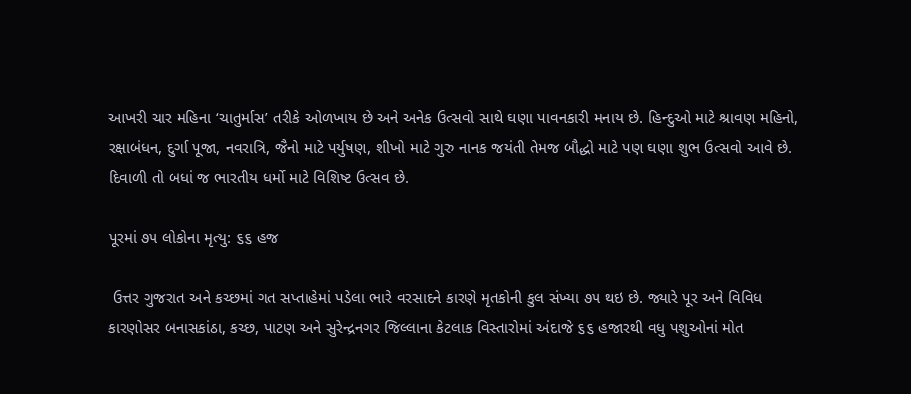આખરી ચાર મહિના ‘ચાતુર્માસ’ તરીકે ઓળખાય છે અને અનેક ઉત્સવો સાથે ઘણા પાવનકારી મનાય છે. હિન્દુઓ માટે શ્રાવણ મહિનો, રક્ષાબંધન, દુર્ગા પૂજા, નવરાત્રિ, જૈનો માટે પર્યુષણ, શીખો માટે ગુરુ નાનક જયંતી તેમજ બૌદ્ધો માટે પણ ઘણા શુભ ઉત્સવો આવે છે. દિવાળી તો બધાં જ ભારતીય ધર્મો માટે વિશિષ્ટ ઉત્સવ છે.

પૂરમાં ૭૫ લોકોના મૃત્યુ: ૬૬ હજ

 ઉત્તર ગુજરાત અને કચ્છમાં ગત સપ્તાહેમાં પડેલા ભારે વરસાદને કારણે મૃતકોની કુલ સંખ્યા ૭૫ થઇ છે. જ્યારે પૂર અને વિવિધ કારણોસર બનાસકાંઠા, કચ્છ, પાટણ અને સુરેન્દ્રનગર જિલ્લાના કેટલાક વિસ્તારોમાં અંદાજે ૬૬ હજારથી વધુ પશુઓનાં મોત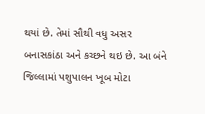થયાં છે. તેમાં સૌથી વધુ અસર બનાસકાંઠા અને કચ્છને થઇ છે. આ બંને જિલ્લામાં પશુપાલન ખૂબ મોટા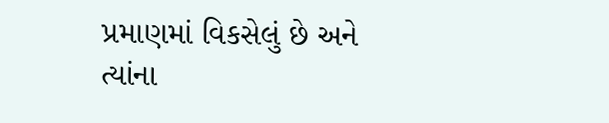પ્રમાણમાં વિકસેલું છે અને ત્યાંના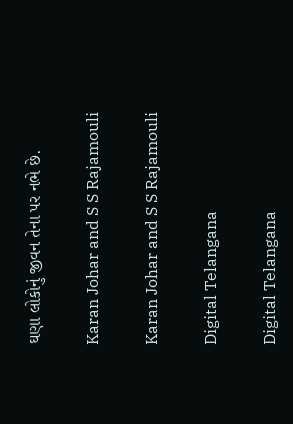ઘણા લોકોનું જીવન તેના પર નભે છે.

Karan Johar and S S Rajamouli

Karan Johar and S S Rajamouli

Digital Telangana

Digital Telangana